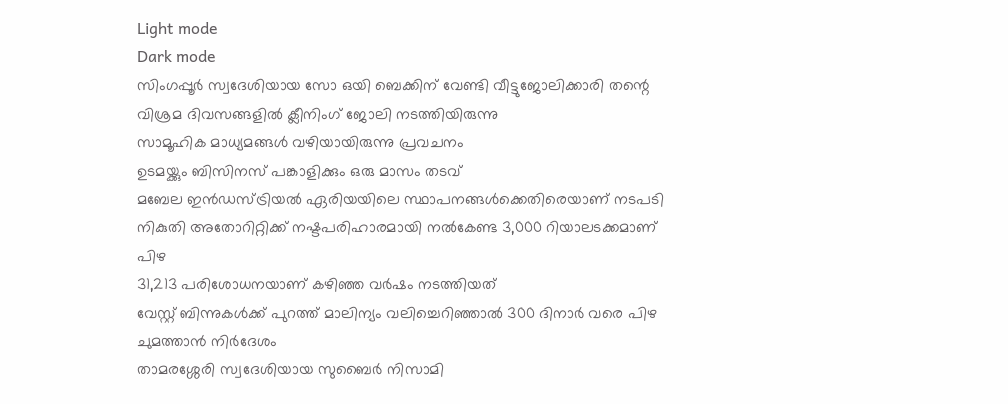Light mode
Dark mode
സിംഗപ്പൂർ സ്വദേശിയായ സോ ഒയി ബെക്കിന് വേണ്ടി വീട്ടുജോലിക്കാരി തന്റെ വിശ്രമ ദിവസങ്ങളിൽ ക്ലീനിംഗ് ജോലി നടത്തിയിരുന്നു
സാമൂഹിക മാധ്യമങ്ങൾ വഴിയായിരുന്നു പ്രവചനം
ഉടമയ്ക്കും ബിസിനസ് പങ്കാളിക്കും ഒരു മാസം തടവ്
മബേല ഇൻഡസ്ട്രിയൽ ഏരിയയിലെ സ്ഥാപനങ്ങൾക്കെതിരെയാണ് നടപടി
നികുതി അതോറിറ്റിക്ക് നഷ്ടപരിഹാരമായി നൽകേണ്ട 3,000 റിയാലടക്കമാണ് പിഴ
31,213 പരിശോധനയാണ് കഴിഞ്ഞ വർഷം നടത്തിയത്
വേസ്റ്റ് ബിന്നുകൾക്ക് പുറത്ത് മാലിന്യം വലിച്ചെറിഞ്ഞാൽ 300 ദിനാർ വരെ പിഴ ചുമത്താൻ നിർദേശം
താമരശ്ശേരി സ്വദേശിയായ സുബൈർ നിസാമി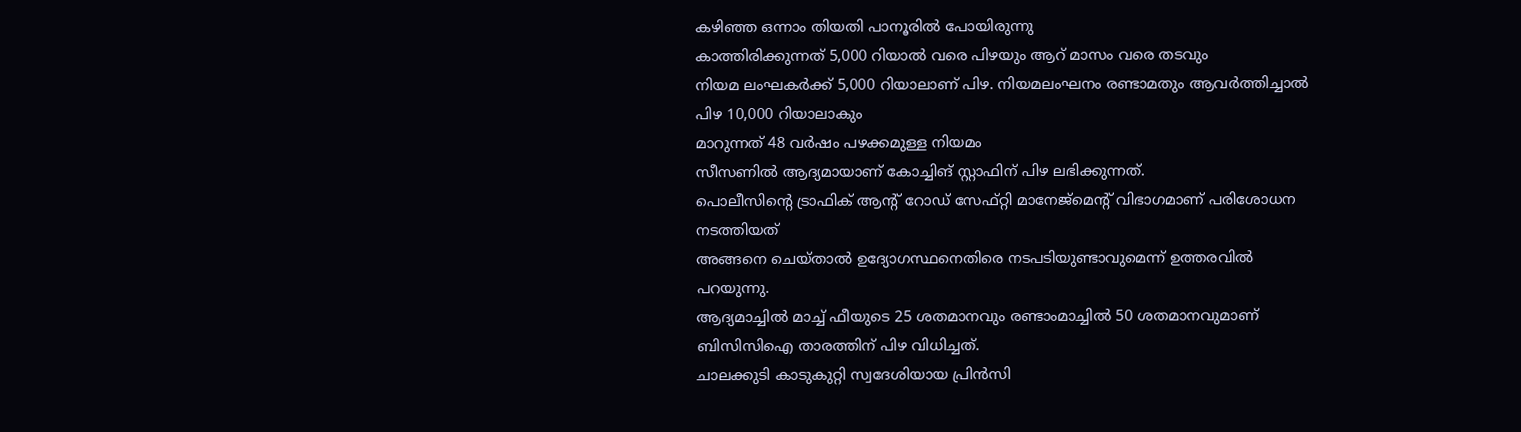കഴിഞ്ഞ ഒന്നാം തിയതി പാനൂരിൽ പോയിരുന്നു
കാത്തിരിക്കുന്നത് 5,000 റിയാൽ വരെ പിഴയും ആറ് മാസം വരെ തടവും
നിയമ ലംഘകർക്ക് 5,000 റിയാലാണ് പിഴ. നിയമലംഘനം രണ്ടാമതും ആവർത്തിച്ചാൽ പിഴ 10,000 റിയാലാകും
മാറുന്നത് 48 വർഷം പഴക്കമുള്ള നിയമം
സീസണിൽ ആദ്യമായാണ് കോച്ചിങ് സ്റ്റാഫിന് പിഴ ലഭിക്കുന്നത്.
പൊലീസിൻ്റെ ട്രാഫിക് ആൻ്റ് റോഡ് സേഫ്റ്റി മാനേജ്മെൻ്റ് വിഭാഗമാണ് പരിശോധന നടത്തിയത്
അങ്ങനെ ചെയ്താൽ ഉദ്യോഗസ്ഥനെതിരെ നടപടിയുണ്ടാവുമെന്ന് ഉത്തരവിൽ പറയുന്നു.
ആദ്യമാച്ചിൽ മാച്ച് ഫീയുടെ 25 ശതമാനവും രണ്ടാംമാച്ചിൽ 50 ശതമാനവുമാണ് ബിസിസിഐ താരത്തിന് പിഴ വിധിച്ചത്.
ചാലക്കുടി കാടുകുറ്റി സ്വദേശിയായ പ്രിൻസി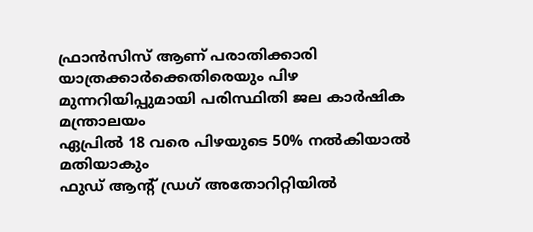ഫ്രാൻസിസ് ആണ് പരാതിക്കാരി
യാത്രക്കാർക്കെതിരെയും പിഴ
മുന്നറിയിപ്പുമായി പരിസ്ഥിതി ജല കാർഷിക മന്ത്രാലയം
ഏപ്രിൽ 18 വരെ പിഴയുടെ 50% നൽകിയാൽ മതിയാകും
ഫുഡ് ആന്റ് ഡ്രഗ് അതോറിറ്റിയിൽ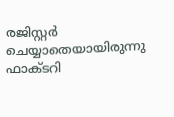രജിസ്റ്റർ ചെയ്യാതെയായിരുന്നു ഫാക്ടറി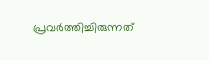പ്രവർത്തിച്ചിരുന്നത്